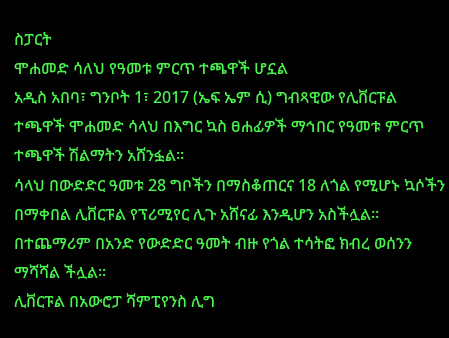ስፓርት
ሞሐመድ ሳለህ የዓመቱ ምርጥ ተጫዋች ሆኗል
አዲስ አበባ፣ ግንቦት 1፣ 2017 (ኤፍ ኤም ሲ) ግብጻዊው የሊቨርፑል ተጫዋች ሞሐመድ ሳላህ በእግር ኳስ ፀሐፊዎች ማኅበር የዓመቱ ምርጥ ተጫዋች ሽልማትን አሸንፏል፡፡
ሳላህ በውድድር ዓመቱ 28 ግቦችን በማስቆጠርና 18 ለጎል የሚሆኑ ኳሶችን በማቀበል ሊቨርፑል የፕሪሚየር ሊጉ አሸናፊ እንዲሆን አስችሏል፡፡
በተጨማሪም በአንድ የውድድር ዓመት ብዙ የጎል ተሳትፎ ክብረ ወሰንን ማሻሻል ችሏል፡፡
ሊቨርፑል በአውሮፓ ሻምፒየንስ ሊግ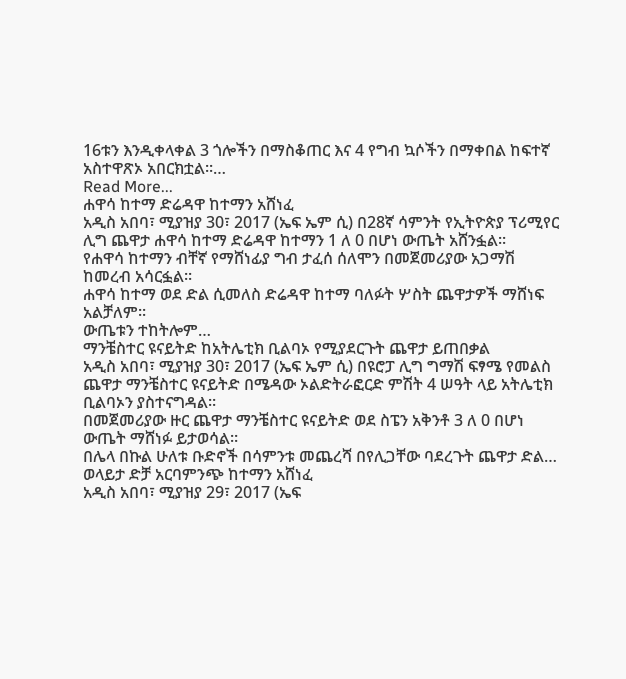16ቱን እንዲቀላቀል 3 ጎሎችን በማስቆጠር እና 4 የግብ ኳሶችን በማቀበል ከፍተኛ አስተዋጽኦ አበርክቷል፡፡…
Read More...
ሐዋሳ ከተማ ድሬዳዋ ከተማን አሸነፈ
አዲስ አበባ፣ ሚያዝያ 30፣ 2017 (ኤፍ ኤም ሲ) በ28ኛ ሳምንት የኢትዮጵያ ፕሪሚየር ሊግ ጨዋታ ሐዋሳ ከተማ ድሬዳዋ ከተማን 1 ለ 0 በሆነ ውጤት አሸንፏል፡፡
የሐዋሳ ከተማን ብቸኛ የማሸነፊያ ግብ ታፈሰ ሰለሞን በመጀመሪያው አጋማሽ ከመረብ አሳርፏል፡፡
ሐዋሳ ከተማ ወደ ድል ሲመለስ ድሬዳዋ ከተማ ባለፉት ሦስት ጨዋታዎች ማሸነፍ አልቻለም፡፡
ውጤቱን ተከትሎም…
ማንቼስተር ዩናይትድ ከአትሌቲክ ቢልባኦ የሚያደርጉት ጨዋታ ይጠበቃል
አዲስ አበባ፣ ሚያዝያ 30፣ 2017 (ኤፍ ኤም ሲ) በዩሮፓ ሊግ ግማሽ ፍፃሜ የመልስ ጨዋታ ማንቼስተር ዩናይትድ በሜዳው ኦልድትራፎርድ ምሽት 4 ሠዓት ላይ አትሌቲክ ቢልባኦን ያስተናግዳል።
በመጀመሪያው ዙር ጨዋታ ማንቼስተር ዩናይትድ ወደ ስፔን አቅንቶ 3 ለ 0 በሆነ ውጤት ማሸነፉ ይታወሳል።
በሌላ በኩል ሁለቱ ቡድኖች በሳምንቱ መጨረሻ በየሊጋቸው ባደረጉት ጨዋታ ድል…
ወላይታ ድቻ አርባምንጭ ከተማን አሸነፈ
አዲስ አበባ፣ ሚያዝያ 29፣ 2017 (ኤፍ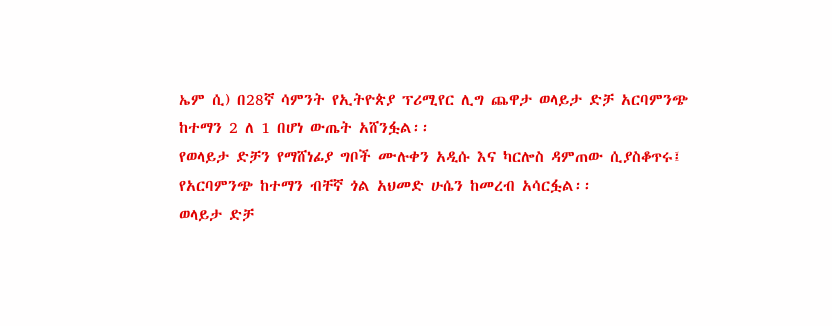ኤም ሲ) በ28ኛ ሳምንት የኢትዮጵያ ፕሪሚየር ሊግ ጨዋታ ወላይታ ድቻ አርባምንጭ ከተማን 2 ለ 1 በሆነ ውጤት አሸንፏል፡፡
የወላይታ ድቻን የማሸነፊያ ግቦች ሙሉቀን አዲሱ እና ካርሎስ ዳምጠው ሲያስቆጥሩ፤ የአርባምንጭ ከተማን ብቸኛ ጎል አህመድ ሁሴን ከመረብ አሳርፏል፡፡
ወላይታ ድቻ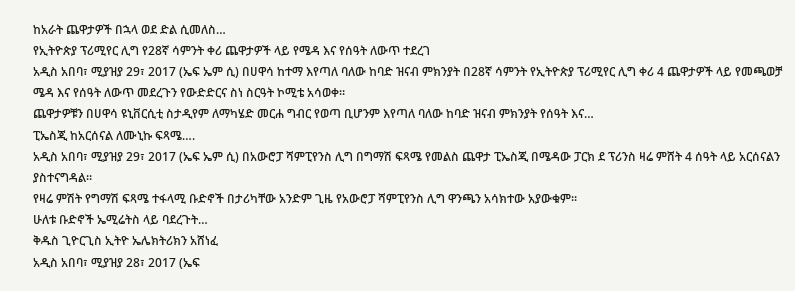ከአራት ጨዋታዎች በኋላ ወደ ድል ሲመለስ…
የኢትዮጵያ ፕሪሚየር ሊግ የ28ኛ ሳምንት ቀሪ ጨዋታዎች ላይ የሜዳ እና የሰዓት ለውጥ ተደረገ
አዲስ አበባ፣ ሚያዝያ 29፣ 2017 (ኤፍ ኤም ሲ) በሀዋሳ ከተማ እየጣለ ባለው ከባድ ዝናብ ምክንያት በ28ኛ ሳምንት የኢትዮጵያ ፕሪሚየር ሊግ ቀሪ 4 ጨዋታዎች ላይ የመጫወቻ ሜዳ እና የሰዓት ለውጥ መደረጉን የውድድርና ስነ ስርዓት ኮሚቴ አሳወቀ።
ጨዋታዎቹን በሀዋሳ ዩኒቨርሲቲ ስታዲየም ለማካሄድ መርሐ ግብር የወጣ ቢሆንም እየጣለ ባለው ከባድ ዝናብ ምክንያት የሰዓት እና…
ፒኤስጂ ከአርሰናል ለሙኒኩ ፍጻሜ….
አዲስ አበባ፣ ሚያዝያ 29፣ 2017 (ኤፍ ኤም ሲ) በአውሮፓ ሻምፒየንስ ሊግ በግማሽ ፍጻሜ የመልስ ጨዋታ ፒኤስጂ በሜዳው ፓርክ ደ ፕሪንስ ዛሬ ምሸት 4 ሰዓት ላይ አርሰናልን ያስተናግዳል።
የዛሬ ምሽት የግማሽ ፍጻሜ ተፋላሚ ቡድኖች በታሪካቸው አንድም ጊዜ የአውሮፓ ሻምፒየንስ ሊግ ዋንጫን አሳክተው አያውቁም።
ሁለቱ ቡድኖች ኤሚሬትስ ላይ ባደረጉት…
ቅዱስ ጊዮርጊስ ኢትዮ ኤሌክትሪክን አሸነፈ
አዲስ አበባ፣ ሚያዝያ 28፣ 2017 (ኤፍ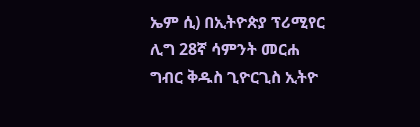ኤም ሲ) በኢትዮጵያ ፕሪሚየር ሊግ 28ኛ ሳምንት መርሐ ግብር ቅዱስ ጊዮርጊስ ኢትዮ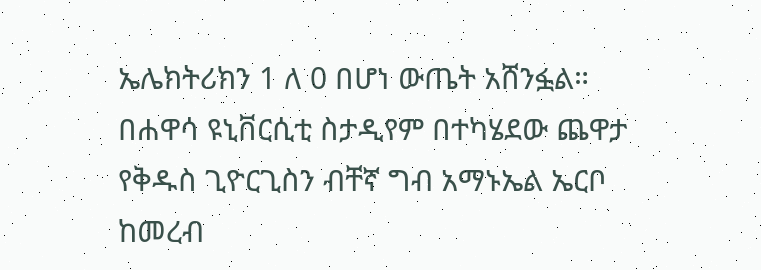ኤሌክትሪክን 1 ለ 0 በሆነ ውጤት አሸንፏል።
በሐዋሳ ዩኒቨርሲቲ ስታዲየም በተካሄደው ጨዋታ የቅዱስ ጊዮርጊስን ብቸኛ ግብ አማኑኤል ኤርቦ ከመረብ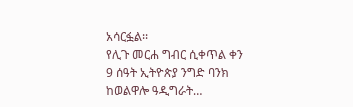አሳርፏል፡፡
የሊጉ መርሐ ግብር ሲቀጥል ቀን 9 ሰዓት ኢትዮጵያ ንግድ ባንክ ከወልዋሎ ዓዲግራት…